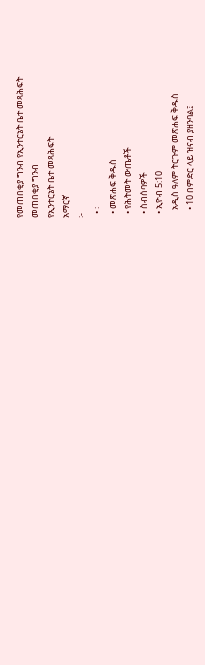የመጠበቂያ ግንብ የኢንተርኔት ቤተ መጻሕፍት
መጠበቂያ ግንብ
የኢንተርኔት ቤተ መጻሕፍት
አማርኛ
፦
  • ፡
  • መጽሐፍ ቅዱስ
  • የሕትመት ውጤቶች
  • ስብሰባዎች
  • ኢዮብ 5:10
    አዲስ ዓለም ትርጉም መጽሐፍ ቅዱስ
    • 10 በምድር ላይ ዝናብ ያዘንባል፤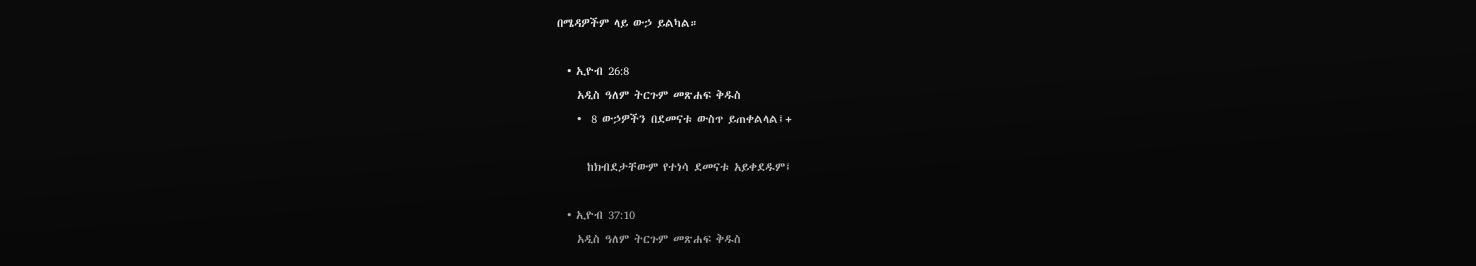በሜዳዎችም ላይ ውኃ ይልካል።

  • ኢዮብ 26:8
    አዲስ ዓለም ትርጉም መጽሐፍ ቅዱስ
    •  8 ውኃዎችን በደመናቱ ውስጥ ይጠቀልላል፤+

      ከክብደታቸውም የተነሳ ደመናቱ አይቀደዱም፤

  • ኢዮብ 37:10
    አዲስ ዓለም ትርጉም መጽሐፍ ቅዱስ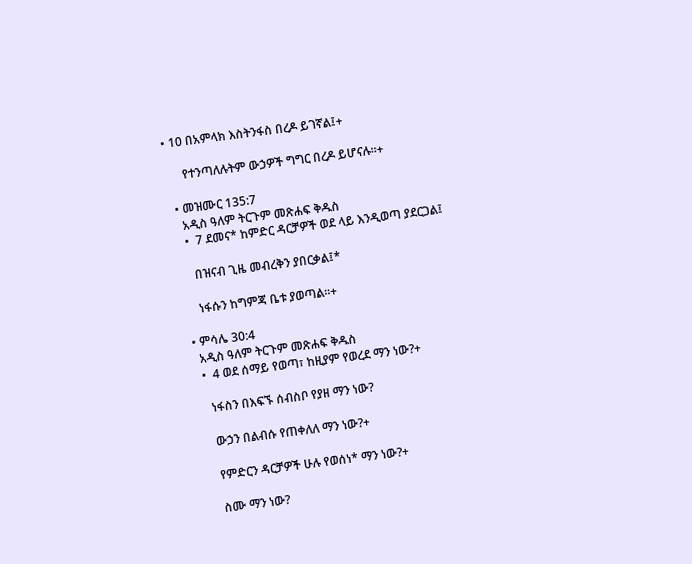• 10 በአምላክ እስትንፋስ በረዶ ይገኛል፤+

      የተንጣለሉትም ውኃዎች ግግር በረዶ ይሆናሉ።+

  • መዝሙር 135:7
    አዲስ ዓለም ትርጉም መጽሐፍ ቅዱስ
    •  7 ደመና* ከምድር ዳርቻዎች ወደ ላይ እንዲወጣ ያደርጋል፤

      በዝናብ ጊዜ መብረቅን ያበርቃል፤*

      ነፋሱን ከግምጃ ቤቱ ያወጣል።+

  • ምሳሌ 30:4
    አዲስ ዓለም ትርጉም መጽሐፍ ቅዱስ
    •  4 ወደ ሰማይ የወጣ፣ ከዚያም የወረደ ማን ነው?+

      ነፋስን በእፍኙ ሰብስቦ የያዘ ማን ነው?

      ውኃን በልብሱ የጠቀለለ ማን ነው?+

      የምድርን ዳርቻዎች ሁሉ የወሰነ* ማን ነው?+

      ስሙ ማን ነው?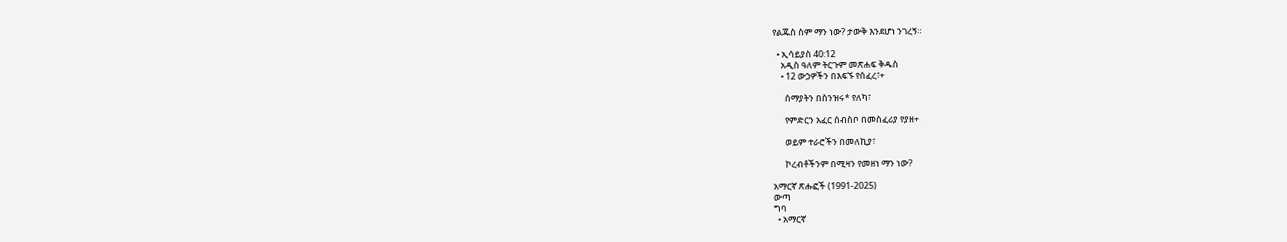የልጁስ ስም ማን ነው? ታውቅ እንደሆነ ንገረኝ።

  • ኢሳይያስ 40:12
    አዲስ ዓለም ትርጉም መጽሐፍ ቅዱስ
    • 12 ውኃዎችን በእፍኙ የሰፈረ፣+

      ሰማያትን በስንዝሩ* የለካ፣

      የምድርን አፈር ሰብስቦ በመስፈሪያ የያዘ+

      ወይም ተራሮችን በመለኪያ፣

      ኮረብቶችንም በሚዛን የመዘነ ማን ነው?

አማርኛ ጽሑፎች (1991-2025)
ውጣ
ግባ
  • አማርኛ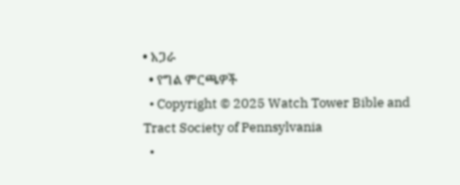• አጋራ
  • የግል ምርጫዎች
  • Copyright © 2025 Watch Tower Bible and Tract Society of Pennsylvania
  •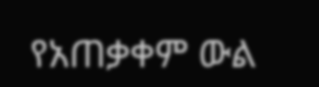የአጠቃቀም ውል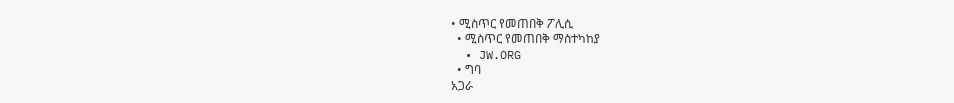• ሚስጥር የመጠበቅ ፖሊሲ
  • ሚስጥር የመጠበቅ ማስተካከያ
  • JW.ORG
  • ግባ
አጋራ